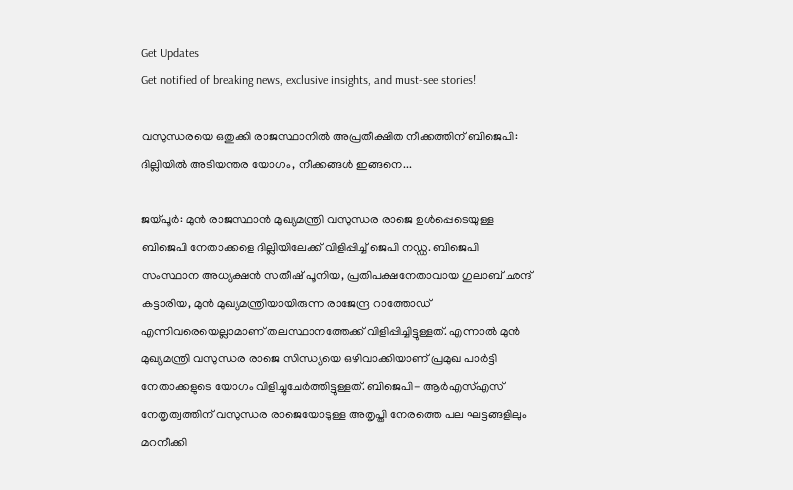Get Updates
Get notified of breaking news, exclusive insights, and must-see stories!

വസുന്ധരയെ ഒതുക്കി രാജസ്ഥാനിൽ അപ്രതീക്ഷിത നീക്കത്തിന് ബിജെപി: ദില്ലിയിൽ അടിയന്തര യോഗം, നീക്കങ്ങൾ ഇങ്ങനെ...

ജയ്പൂർ: മുൻ രാജസ്ഥാൻ മുഖ്യമന്ത്രി വസുന്ധര രാജെ ഉൾപ്പെടെയുള്ള ബിജെപി നേതാക്കളെ ദില്ലിയിലേക്ക് വിളിപ്പിച്ച് ജെപി നഡ്ഡ. ബിജെപി സംസ്ഥാന അധ്യക്ഷൻ സതീഷ് പൂനിയ, പ്രതിപക്ഷനേതാവായ ഗുലാബ് ഛന്ദ് കട്ടാരിയ, മുൻ മുഖ്യമന്ത്രിയായിരുന്ന രാജേന്ദ്ര റാത്തോഡ് എന്നിവരെയെല്ലാമാണ് തലസ്ഥാനത്തേക്ക് വിളിപ്പിച്ചിട്ടുള്ളത്. എന്നാൽ മുൻ മുഖ്യമന്ത്രി വസുന്ധര രാജെ സിന്ധ്യയെ ഒഴിവാക്കിയാണ് പ്രമുഖ പാർട്ടി നേതാക്കളുടെ യോഗം വിളിച്ചുചേർത്തിട്ടുള്ളത്. ബിജെപി- ആർഎസ്എസ് നേതൃത്വത്തിന് വസുന്ധര രാജെയോടുള്ള അതൃപ്തി നേരത്തെ പല ഘട്ടങ്ങളിലും മറനീക്കി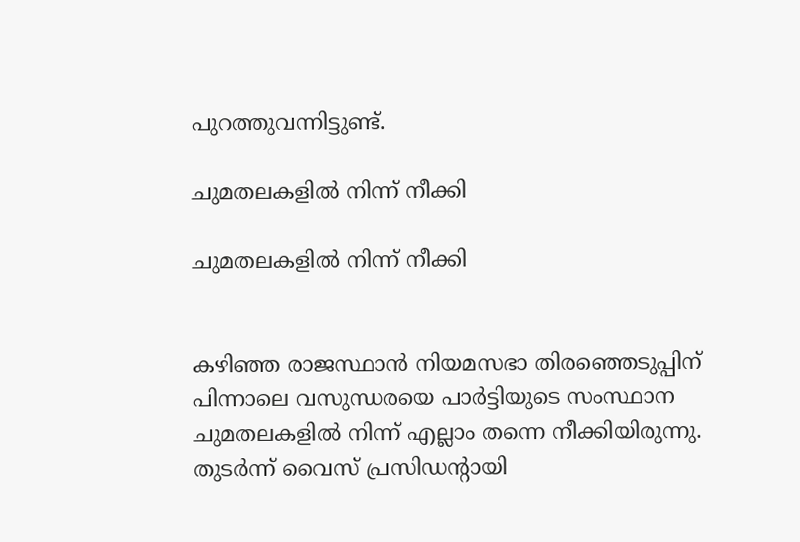പുറത്തുവന്നിട്ടുണ്ട്.

ചുമതലകളിൽ നിന്ന് നീക്കി

ചുമതലകളിൽ നിന്ന് നീക്കി


കഴിഞ്ഞ രാജസ്ഥാൻ നിയമസഭാ തിരഞ്ഞെടുപ്പിന് പിന്നാലെ വസുന്ധരയെ പാർട്ടിയുടെ സംസ്ഥാന ചുമതലകളിൽ നിന്ന് എല്ലാം തന്നെ നീക്കിയിരുന്നു. തുടർന്ന് വൈസ് പ്രസിഡന്റായി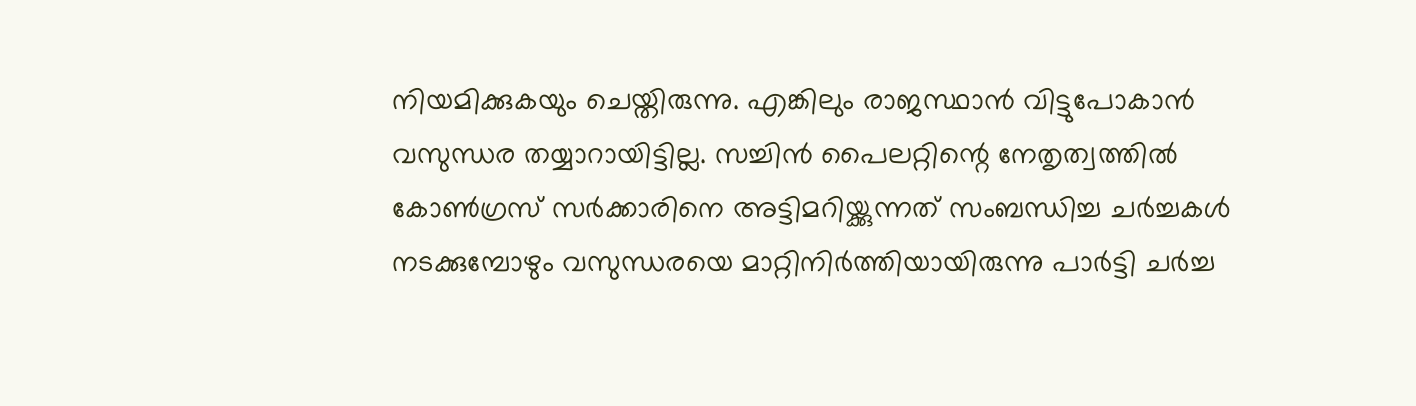നിയമിക്കുകയും ചെയ്തിരുന്നു. എങ്കിലും രാജസ്ഥാൻ വിട്ടുപോകാൻ വസുന്ധര തയ്യാറായിട്ടില്ല. സച്ചിൻ പൈലറ്റിന്റെ നേതൃത്വത്തിൽ കോൺഗ്രസ് സർക്കാരിനെ അട്ടിമറിയ്ക്കുന്നത് സംബന്ധിച്ച ചർച്ചകൾ നടക്കുമ്പോഴും വസുന്ധരയെ മാറ്റിനിർത്തിയായിരുന്നു പാർട്ടി ചർച്ച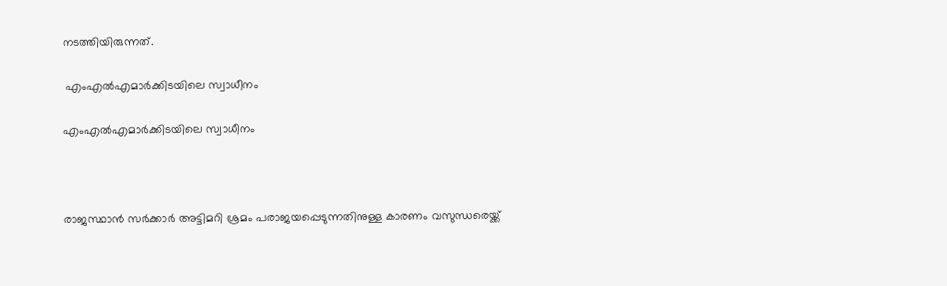നടത്തിയിരുന്നത്.

 എംഎൽഎമാർക്കിടയിലെ സ്വാധീനം

എംഎൽഎമാർക്കിടയിലെ സ്വാധീനം



രാജസ്ഥാൻ സർക്കാർ അട്ടിമറി ശ്രമം പരാജയപ്പെടുന്നതിനുള്ള കാരണം വസുന്ധരെയ്ക്ക്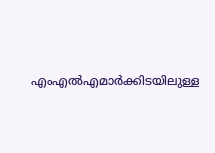എംഎൽഎമാർക്കിടയിലുള്ള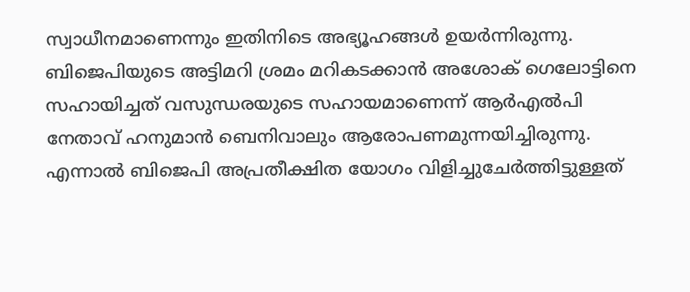സ്വാധീനമാണെന്നും ഇതിനിടെ അഭ്യൂഹങ്ങൾ ഉയർന്നിരുന്നു. ബിജെപിയുടെ അട്ടിമറി ശ്രമം മറികടക്കാൻ അശോക് ഗെലോട്ടിനെ സഹായിച്ചത് വസുന്ധരയുടെ സഹായമാണെന്ന് ആർഎൽപി നേതാവ് ഹനുമാൻ ബെനിവാലും ആരോപണമുന്നയിച്ചിരുന്നു. എന്നാൽ ബിജെപി അപ്രതീക്ഷിത യോഗം വിളിച്ചുചേർത്തിട്ടുള്ളത്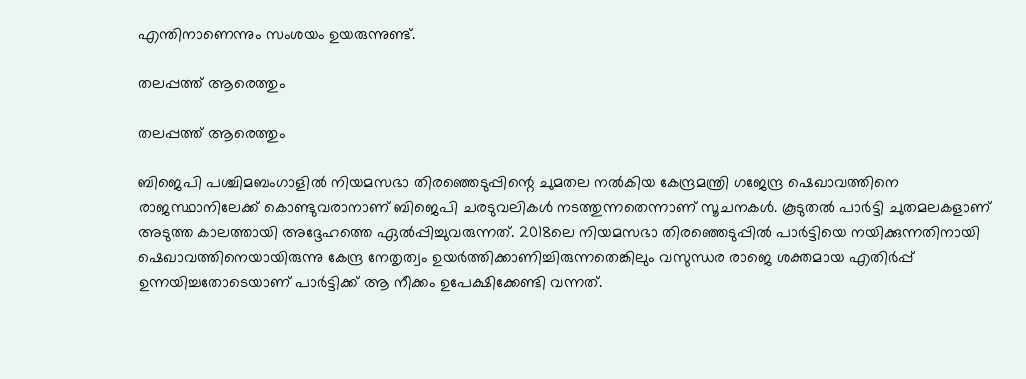എന്തിനാണെന്നും സംശയം ഉയരുന്നുണ്ട്.

തലപ്പത്ത് ആരെത്തും

തലപ്പത്ത് ആരെത്തും

ബിജെപി പശ്ചിമബംഗാളിൽ നിയമസഭാ തിരഞ്ഞെടുപ്പിന്റെ ചുമതല നൽകിയ കേന്ദ്രമന്ത്രി ഗജേന്ദ്ര ഷെഖാവത്തിനെ രാജസ്ഥാനിലേക്ക് കൊണ്ടുവരാനാണ് ബിജെപി ചരടുവലികൾ നടത്തുന്നതെന്നാണ് സൂചനകൾ. കൂടുതൽ പാർട്ടി ചുതമലകളാണ് അടുത്ത കാലത്തായി അദ്ദേഹത്തെ ഏൽപ്പിച്ചുവരുന്നത്. 2018ലെ നിയമസഭാ തിരഞ്ഞെടുപ്പിൽ പാർട്ടിയെ നയിക്കുന്നതിനായി ഷെഖാവത്തിനെയായിരുന്നു കേന്ദ്ര നേതൃത്വം ഉയർത്തിക്കാണിച്ചിരുന്നതെങ്കിലും വസുന്ധര രാജെ ശക്തമായ എതിർപ്പ് ഉന്നയിച്ചതോടെയാണ് പാർട്ടിക്ക് ആ നീക്കം ഉപേക്ഷിക്കേണ്ടി വന്നത്.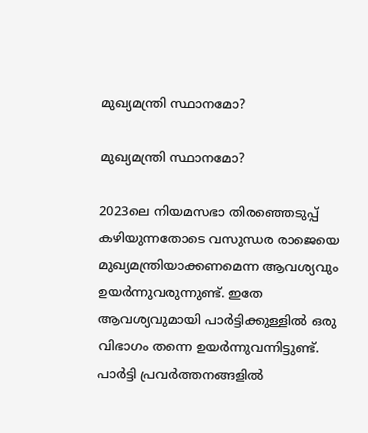മുഖ്യമന്ത്രി സ്ഥാനമോ?

മുഖ്യമന്ത്രി സ്ഥാനമോ?

2023ലെ നിയമസഭാ തിരഞ്ഞെടുപ്പ് കഴിയുന്നതോടെ വസുന്ധര രാജെയെ മുഖ്യമന്ത്രിയാക്കണമെന്ന ആവശ്യവും ഉയർന്നുവരുന്നുണ്ട്. ഇതേ ആവശ്യവുമായി പാർട്ടിക്കുള്ളിൽ ഒരു വിഭാഗം തന്നെ ഉയർന്നുവന്നിട്ടുണ്ട്. പാർട്ടി പ്രവർത്തനങ്ങളിൽ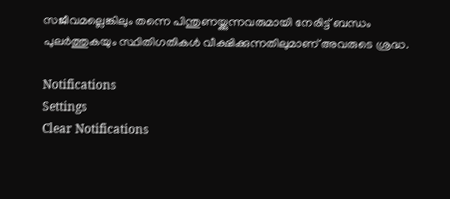സജീവമല്ലെങ്കിലും തന്നെ പിന്തുണയ്ക്കുന്നവരുമായി നേരിട്ട് ബന്ധം പുലർത്തുകയും സ്ഥിതിഗതികൾ വീക്ഷിക്കുന്നതിലുമാണ് അവരുടെ ശ്രദ്ധ.

Notifications
Settings
Clear Notifications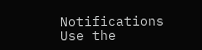Notifications
Use the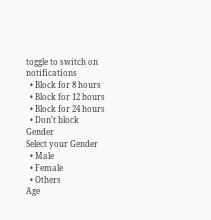toggle to switch on notifications
  • Block for 8 hours
  • Block for 12 hours
  • Block for 24 hours
  • Don't block
Gender
Select your Gender
  • Male
  • Female
  • Others
Age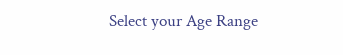Select your Age Range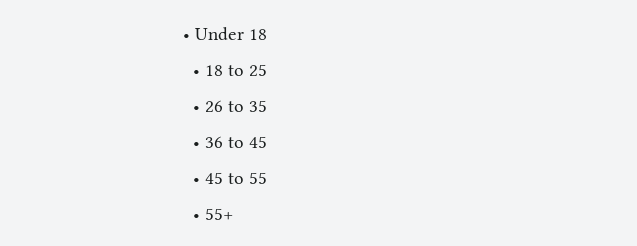• Under 18
  • 18 to 25
  • 26 to 35
  • 36 to 45
  • 45 to 55
  • 55+